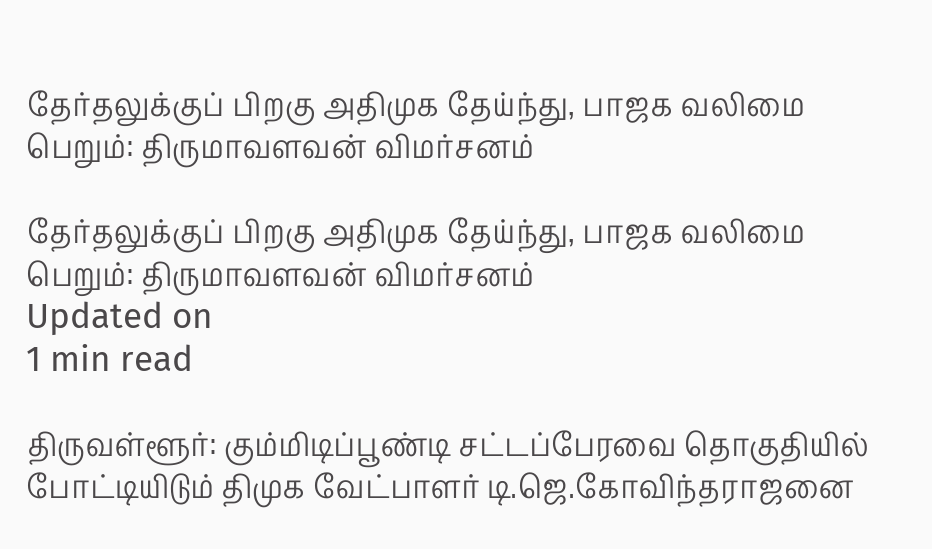தேர்தலுக்குப் பிறகு அதிமுக தேய்ந்து, பாஜக வலிமை பெறும்: திருமாவளவன் விமர்சனம்

தேர்தலுக்குப் பிறகு அதிமுக தேய்ந்து, பாஜக வலிமை பெறும்: திருமாவளவன் விமர்சனம்
Updated on
1 min read

திருவள்ளூர்: கும்மிடிப்பூண்டி சட்டப்பேரவை தொகுதியில் போட்டியிடும் திமுக வேட்பாளர் டி.ஜெ.கோவிந்தராஜனை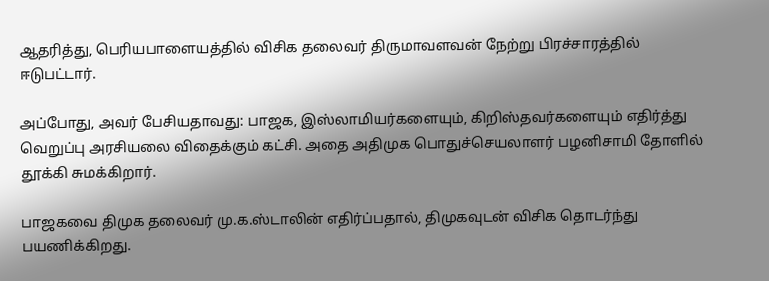ஆதரித்து, பெரியபாளையத்தில் விசிக தலைவர் திருமாவளவன் நேற்று பிரச்சாரத்தில் ஈடுபட்டார்.

அப்போது, அவர் பேசியதாவது: பாஜக, இஸ்லாமியர்களையும், கிறிஸ்தவர்களையும் எதிர்த்து வெறுப்பு அரசியலை விதைக்கும் கட்சி. அதை அதிமுக பொதுச்செயலாளர் பழனிசாமி தோளில் தூக்கி சுமக்கிறார்.

பாஜகவை திமுக தலைவர் மு.க.ஸ்டாலின் எதிர்ப்பதால், திமுகவுடன் விசிக தொடர்ந்து பயணிக்கிறது.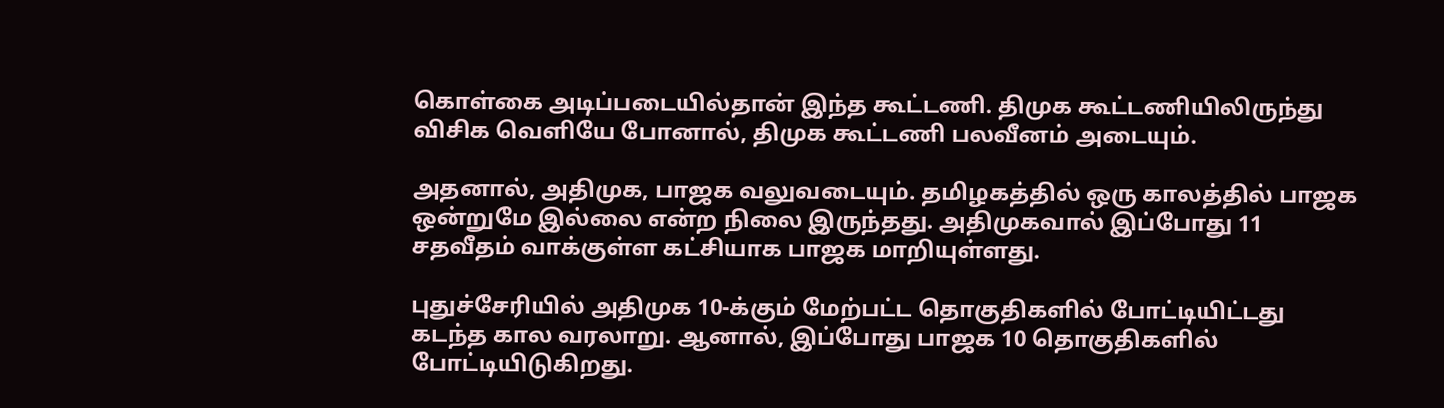கொள்கை அடிப்படையில்தான் இந்த கூட்டணி. திமுக கூட்டணியிலிருந்து விசிக வெளியே போனால், திமுக கூட்டணி பலவீனம் அடையும்.

அதனால், அதிமுக, பாஜக வலுவடையும். தமிழகத்தில் ஒரு காலத்தில் பாஜக ஒன்றுமே இல்லை என்ற நிலை இருந்தது. அதிமுகவால் இப்போது 11 சதவீதம் வாக்குள்ள கட்சியாக பாஜக மாறியுள்ளது.

புதுச்சேரியில் அதிமுக 10-க்கும் மேற்பட்ட தொகுதிகளில் போட்டியிட்டது கடந்த கால வரலாறு. ஆனால், இப்போது பாஜக 10 தொகுதிகளில் போட்டியிடுகிறது.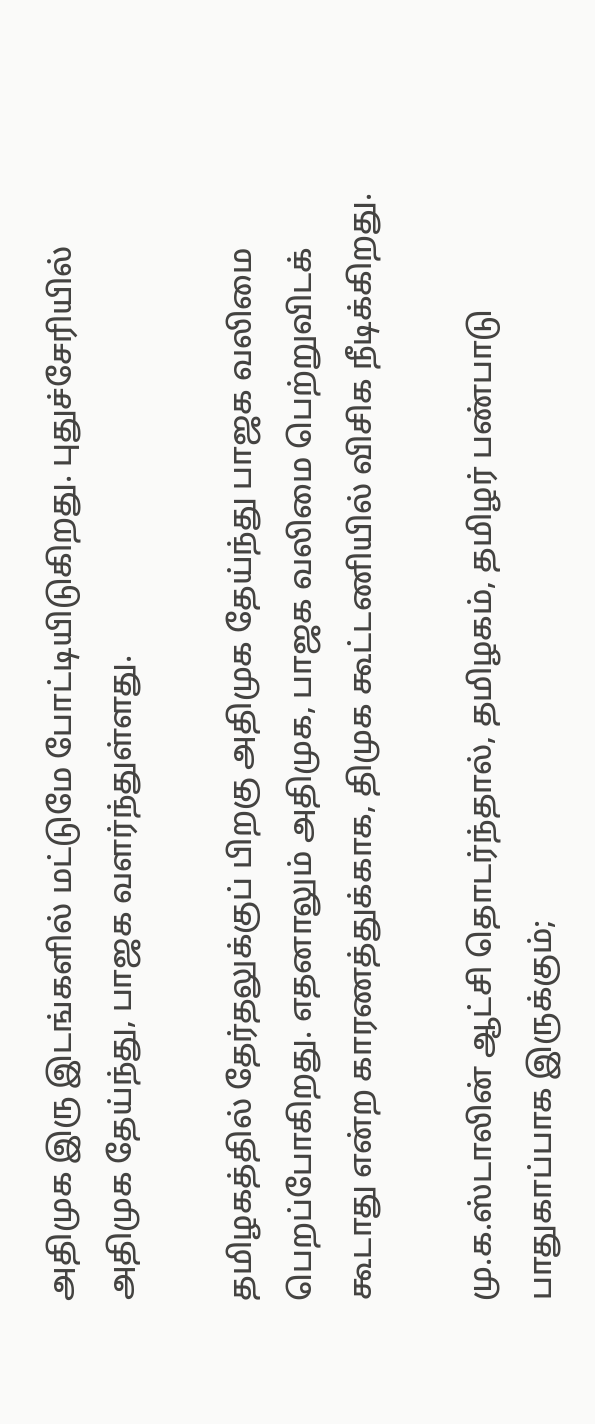அதிமுக இரு இடங்களில் மட்டுமே போட்டியிடுகிறது. புதுச்சேரியில் அதிமுக தேய்ந்து, பாஜக வளர்ந்துள்ளது.

தமிழகத்தில் தேர்தலுக்குப் பிறகு அதிமுக தேய்ந்து பாஜக வலிமை பெறப்போகிறது. எதனாலும் அதிமுக, பாஜக வலிமை பெற்றுவிடக் கூடாது என்ற காரணத்துக்காக, திமுக கூட்டணியில் விசிக நீடிக்கிறது.

மு.க.ஸ்டாலின் ஆட்சி தொடர்ந்தால், தமிழகம், தமிழர் பண்பாடு பாதுகாப்பாக இருக்கும்;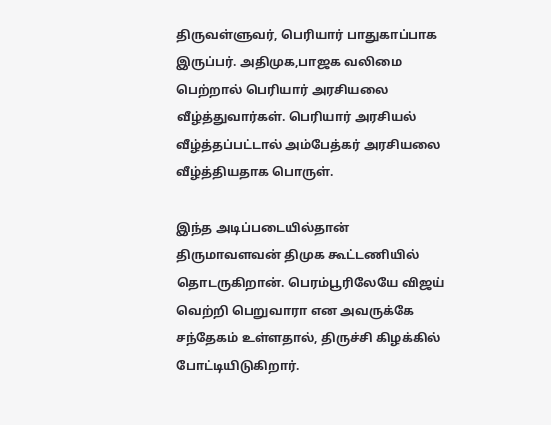திருவள்ளுவர், பெரியார் பாதுகாப்பாக இருப்பர். அதிமுக,பாஜக வலிமை பெற்றால் பெரியார் அரசியலை வீழ்த்துவார்கள். பெரியார் அரசியல் வீழ்த்தப்பட்டால் அம்பேத்கர் அரசியலை வீழ்த்தியதாக பொருள்.

இந்த அடிப்படையில்தான் திருமாவளவன் திமுக கூட்டணியில் தொடருகிறான். பெரம்பூரிலேயே விஜய் வெற்றி பெறுவாரா என அவருக்கே சந்தேகம் உள்ளதால், திருச்சி கிழக்கில் போட்டியிடுகிறார்.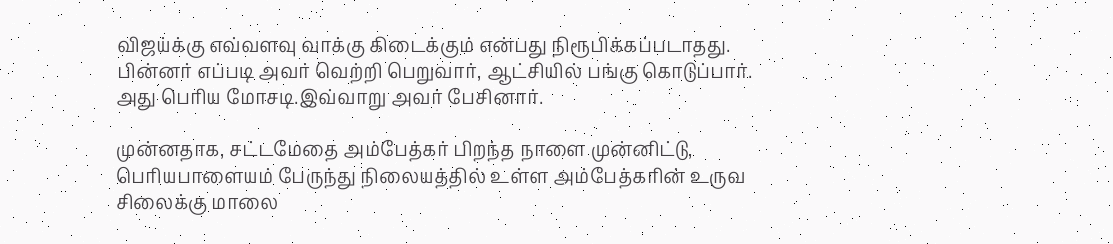விஜய்க்கு எவ்வளவு வாக்கு கிடைக்கும் என்பது நிரூபிக்கப்படாதது. பின்னர் எப்படி அவர் வெற்றி பெறுவார், ஆட்சியில் பங்கு கொடுப்பார். அது பெரிய மோசடி.இவ்வாறு அவர் பேசினார்.

முன்னதாக, சட்டமேதை அம்பேத்கர் பிறந்த நாளை முன்னிட்டு, பெரியபாளையம் பேருந்து நிலையத்தில் உள்ள அம்பேத்கரின் உருவ சிலைக்கு மாலை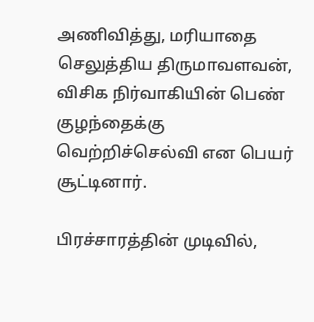அணிவித்து, மரியாதை செலுத்திய திருமாவளவன், விசிக நிர்வாகியின் பெண் குழந்தைக்கு வெற்றிச்செல்வி என பெயர் சூட்டினார்.

பிரச்சாரத்தின் முடிவில்,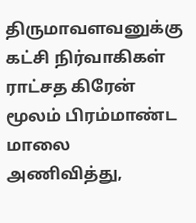திருமாவளவனுக்கு கட்சி நிர்வாகிகள் ராட்சத கிரேன் மூலம் பிரம்மாண்ட மாலை அணிவித்து,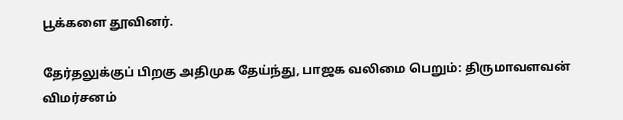பூக்களை தூவினர்.

தேர்தலுக்குப் பிறகு அதிமுக தேய்ந்து, பாஜக வலிமை பெறும்: திருமாவளவன் விமர்சனம்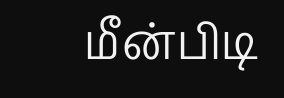மீன்பிடி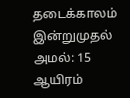தடைக்காலம் இன்றுமுதல் அமல்: 15 ஆயிரம்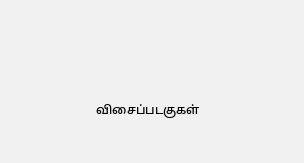விசைப்படகுகள்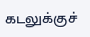கடலுக்குச்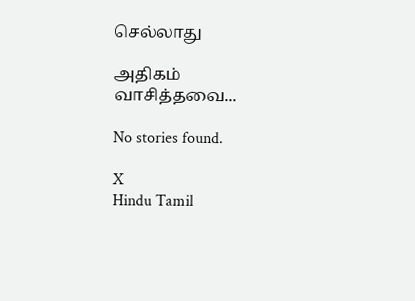செல்லாது

அதிகம் வாசித்தவை...

No stories found.

X
Hindu Tamil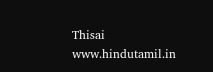Thisai
www.hindutamil.in